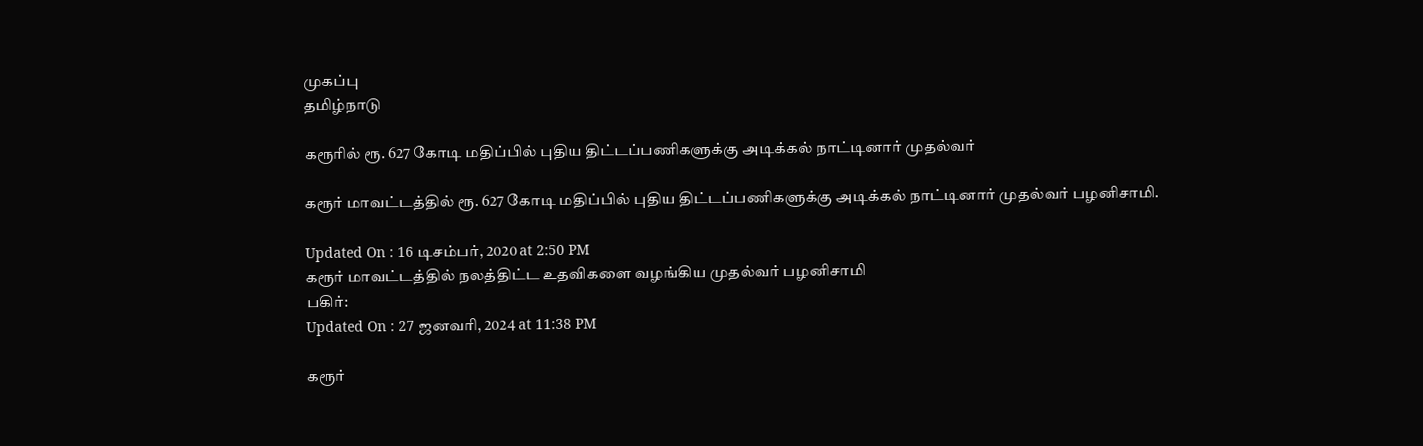முகப்பு
தமிழ்நாடு

கரூரில் ரூ. 627 கோடி மதிப்பில் புதிய திட்டப்பணிகளுக்கு அடிக்கல் நாட்டினார் முதல்வர்

கரூர் மாவட்டத்தில் ரூ. 627 கோடி மதிப்பில் புதிய திட்டப்பணிகளுக்கு அடிக்கல் நாட்டினார் முதல்வர் பழனிசாமி.

Updated On : 16 டிசம்பர், 2020 at 2:50 PM
கரூர் மாவட்டத்தில் நலத்திட்ட உதவிகளை வழங்கிய முதல்வர் பழனிசாமி
பகிர்:
Updated On : 27 ஜனவரி, 2024 at 11:38 PM

கரூர்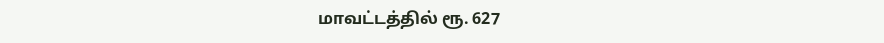மாவட்டத்தில் ரூ. 627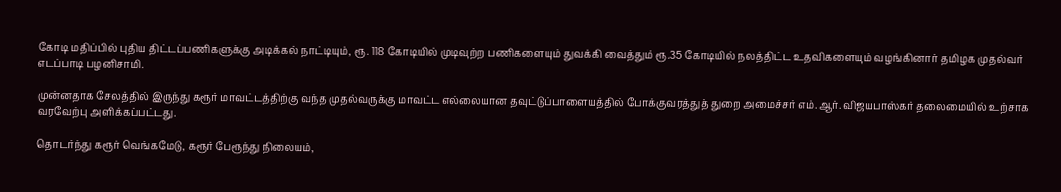கோடி மதிப்பில் புதிய திட்டப்பணிகளுக்கு அடிக்கல் நாட்டியும், ரூ. 118 கோடியில் முடிவுற்ற பணிகளையும் துவக்கி வைத்தும் ரூ.35 கோடியில் நலத்திட்ட உதவிகளையும் வழங்கினார் தமிழக முதல்வர் எடப்பாடி பழனிசாமி.

முன்னதாக சேலத்தில் இருந்து கரூர் மாவட்டத்திற்கு வந்த முதல்வருக்கு மாவட்ட எல்லையான தவுட்டுப்பாளையத்தில் போக்குவரத்துத் துறை அமைச்சர் எம்.ஆர். விஜயபாஸ்கர் தலைமையில் உற்சாக வரவேற்பு அளிக்கப்பட்டது.

தொடர்ந்து கரூர் வெங்கமேடு, கரூர் பேரூந்து நிலையம்,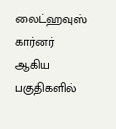லைட்ஹவுஸ் கார்னர் ஆகிய பகுதிகளில்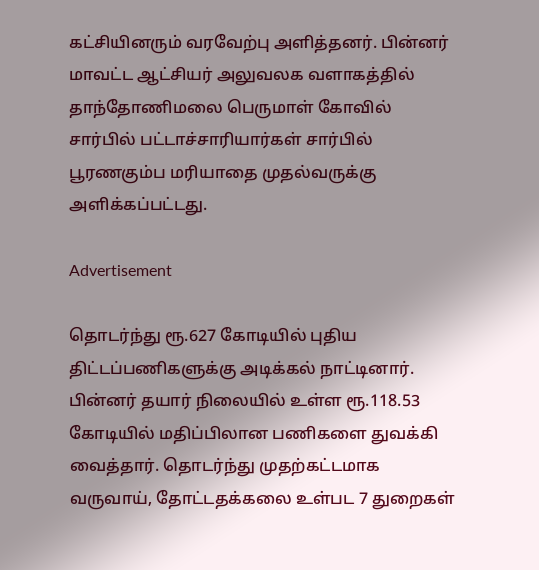கட்சியினரும் வரவேற்பு அளித்தனர். பின்னர் மாவட்ட ஆட்சியர் அலுவலக வளாகத்தில் தாந்தோணிமலை பெருமாள் கோவில் சார்பில் பட்டாச்சாரியார்கள் சார்பில் பூரணகும்ப மரியாதை முதல்வருக்கு அளிக்கப்பட்டது.

Advertisement

தொடர்ந்து ரூ.627 கோடியில் புதிய திட்டப்பணிகளுக்கு அடிக்கல் நாட்டினார். பின்னர் தயார் நிலையில் உள்ள ரூ.118.53 கோடியில் மதிப்பிலான பணிகளை துவக்கி வைத்தார். தொடர்ந்து முதற்கட்டமாக வருவாய், தோட்டதக்கலை உள்பட 7 துறைகள்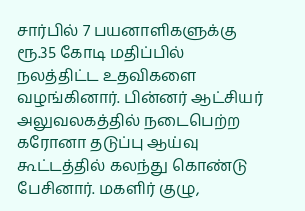சார்பில் 7 பயனாளிகளுக்கு ரூ.35 கோடி மதிப்பில் நலத்திட்ட உதவிகளை வழங்கினார். பின்னர் ஆட்சியர் அலுவலகத்தில் நடைபெற்ற கரோனா தடுப்பு ஆய்வு கூட்டத்தில் கலந்து கொண்டு பேசினார். மகளிர் குழு,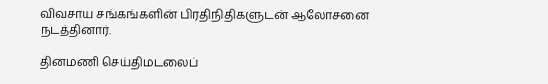விவசாய சங்கங்களின் பிரதிநிதிகளுடன் ஆலோசனை நடத்தினார்.

தினமணி செய்திமடலைப்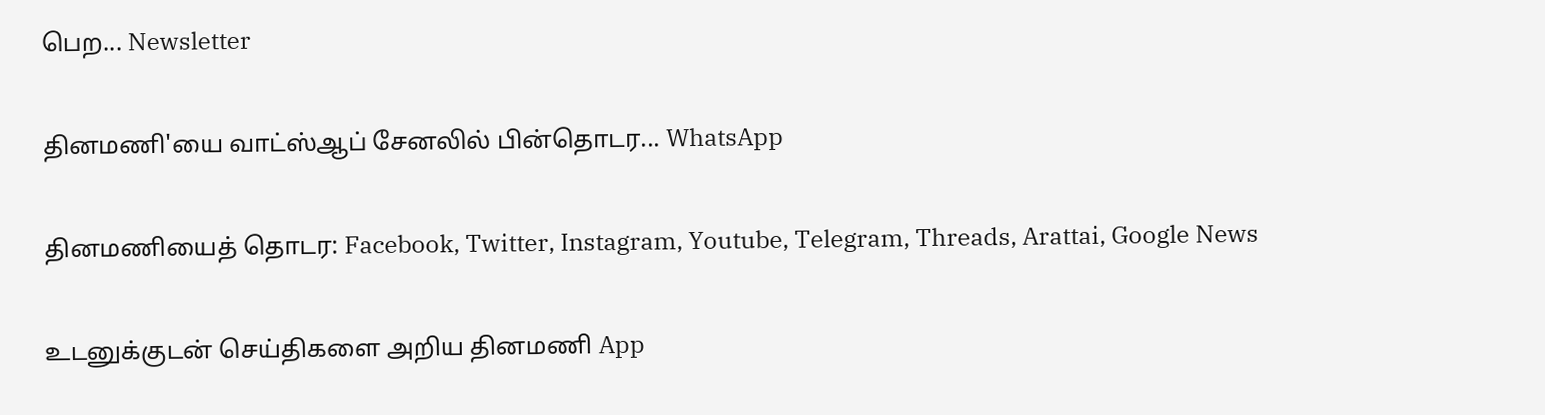பெற... Newsletter

தினமணி'யை வாட்ஸ்ஆப் சேனலில் பின்தொடர... WhatsApp

தினமணியைத் தொடர: Facebook, Twitter, Instagram, Youtube, Telegram, Threads, Arattai, Google News

உடனுக்குடன் செய்திகளை அறிய தினமணி App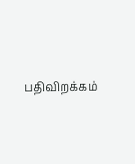பதிவிறக்கம்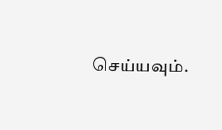செய்யவும்.